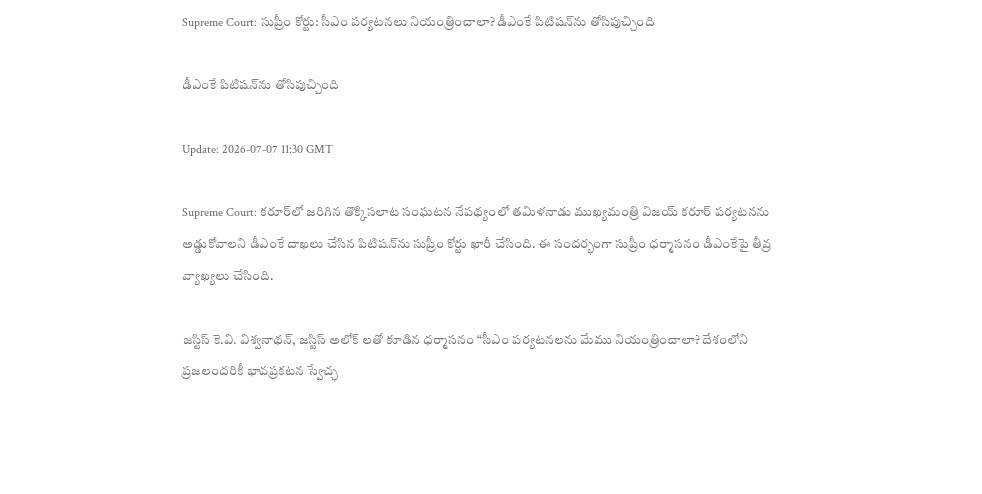Supreme Court: సుప్రీం కోర్టు: సీఎం పర్యటనలు నియంత్రించాలా? డీఎంకే పిటిషన్‌ను తోసిపుచ్చింది

డీఎంకే పిటిషన్‌ను తోసిపుచ్చింది

Update: 2026-07-07 11:30 GMT

Supreme Court: కరూర్‌లో జరిగిన తొక్కిసలాట సంఘటన నేపథ్యంలో తమిళనాడు ముఖ్యమంత్రి విజయ్‌ కరూర్‌ పర్యటనను అడ్డుకోవాలని డీఎంకే దాఖలు చేసిన పిటిషన్‌ను సుప్రీం కోర్టు ఖారీ చేసింది. ఈ సందర్భంగా సుప్రీం ధర్మాసనం డీఎంకేపై తీవ్ర వ్యాఖ్యలు చేసింది.

జస్టిస్ కె.వి. విశ్వనాథన్, జస్టిస్ అలోక్ లతో కూడిన ధర్మాసనం “సీఎం పర్యటనలను మేము నియంత్రించాలా? దేశంలోని ప్రజలందరికీ భావప్రకటన స్వేచ్ఛ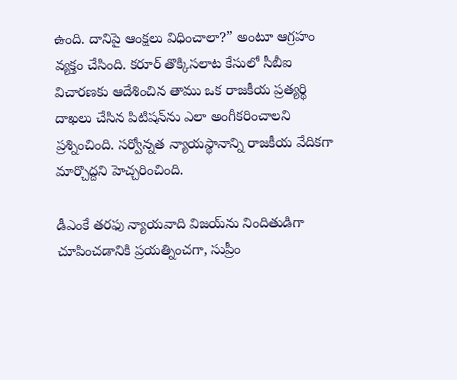ఉంది. దానిపై ఆంక్షలు విధించాలా?” అంటూ ఆగ్రహం వ్యక్తం చేసింది. కరూర్ తొక్కిసలాట కేసులో సీబీఐ విచారణకు ఆదేశించిన తాము ఒక రాజకీయ ప్రత్యర్థి దాఖలు చేసిన పిటిషన్‌ను ఎలా అంగీకరించాలని ప్రశ్నించింది. సర్వోన్నత న్యాయస్థానాన్ని రాజకీయ వేదికగా మార్చొద్దని హెచ్చరించింది.

డీఎంకే తరఫు న్యాయవాది విజయ్‌ను నిందితుడిగా చూపించడానికి ప్రయత్నించగా, సుప్రీం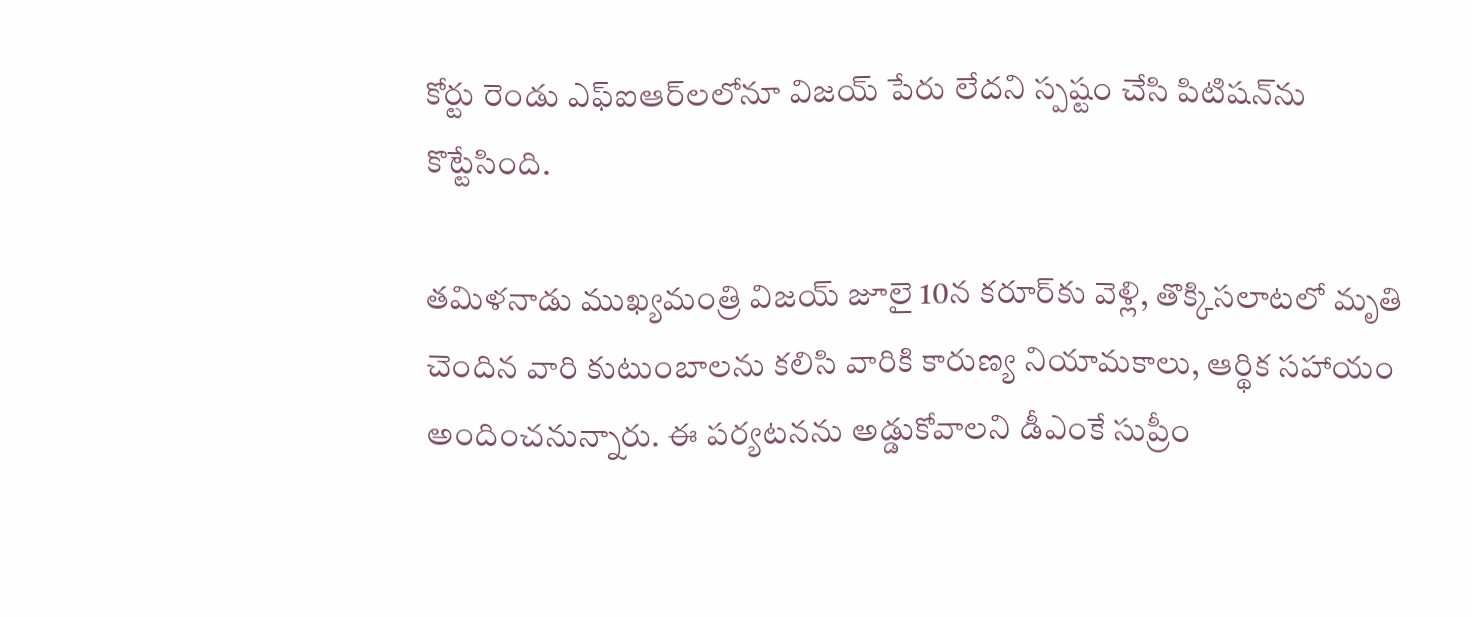కోర్టు రెండు ఎఫ్‌ఐఆర్‌లలోనూ విజయ్‌ పేరు లేదని స్పష్టం చేసి పిటిషన్‌ను కొట్టేసింది.

తమిళనాడు ముఖ్యమంత్రి విజయ్ జూలై 10న కరూర్‌కు వెళ్లి, తొక్కిసలాటలో మృతి చెందిన వారి కుటుంబాలను కలిసి వారికి కారుణ్య నియామకాలు, ఆర్థిక సహాయం అందించనున్నారు. ఈ పర్యటనను అడ్డుకోవాలని డీఎంకే సుప్రీం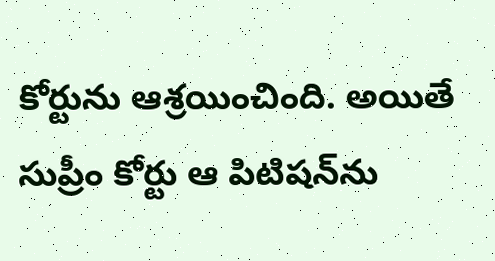కోర్టును ఆశ్రయించింది. అయితే సుప్రీం కోర్టు ఆ పిటిషన్‌ను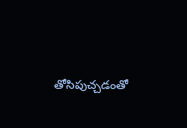తోసిపుచ్చడంతో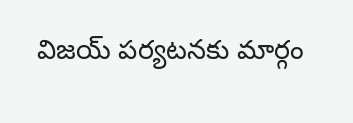విజయ్ పర్యటనకు మార్గం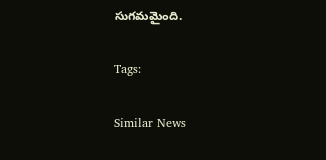సుగమమైంది.

Tags:

Similar News